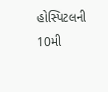હોસ્પિટલની 10મી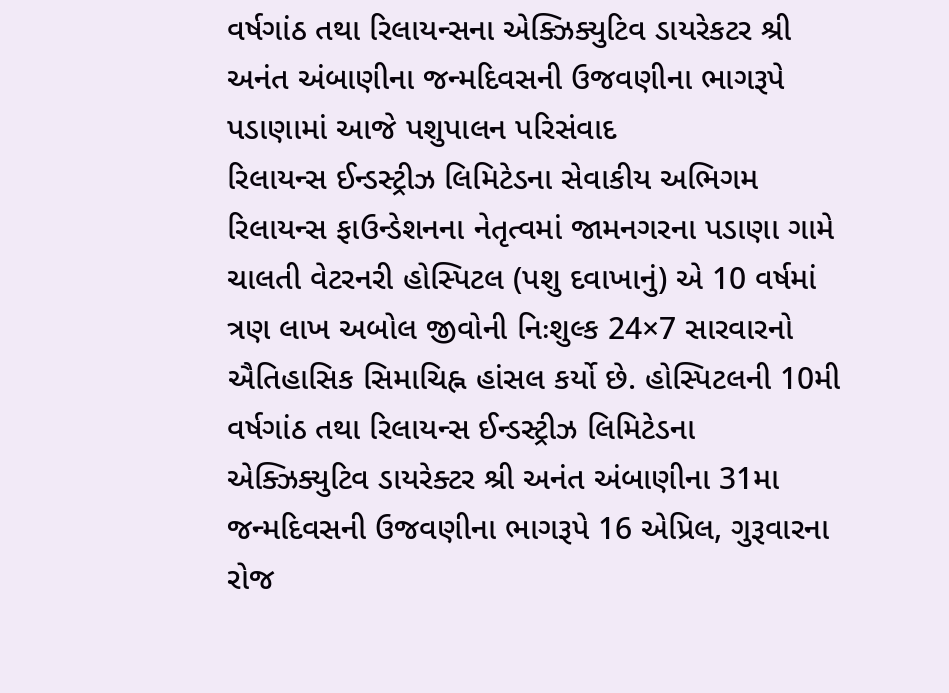વર્ષગાંઠ તથા રિલાયન્સના એક્ઝિક્યુટિવ ડાયરેકટર શ્રી અનંત અંબાણીના જન્મદિવસની ઉજવણીના ભાગરૂપે પડાણામાં આજે પશુપાલન પરિસંવાદ
રિલાયન્સ ઈન્ડસ્ટ્રીઝ લિમિટેડના સેવાકીય અભિગમ રિલાયન્સ ફાઉન્ડેશનના નેતૃત્વમાં જામનગરના પડાણા ગામે ચાલતી વેટરનરી હોસ્પિટલ (પશુ દવાખાનું) એ 10 વર્ષમાં ત્રણ લાખ અબોલ જીવોની નિઃશુલ્ક 24×7 સારવારનો ઐતિહાસિક સિમાચિહ્ન હાંસલ કર્યો છે. હોસ્પિટલની 10મી વર્ષગાંઠ તથા રિલાયન્સ ઈન્ડસ્ટ્રીઝ લિમિટેડના એક્ઝિક્યુટિવ ડાયરેક્ટર શ્રી અનંત અંબાણીના 31મા જન્મદિવસની ઉજવણીના ભાગરૂપે 16 એપ્રિલ, ગુરૂવારના રોજ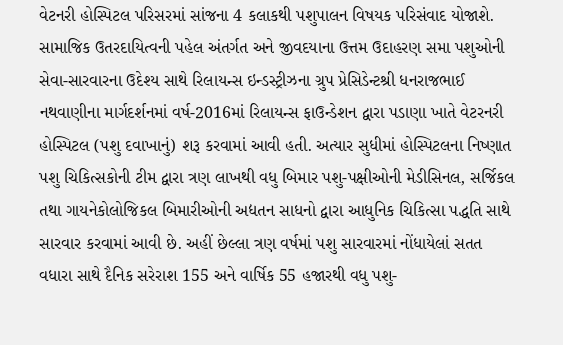વેટનરી હોસ્પિટલ પરિસરમાં સાંજના 4 કલાકથી પશુપાલન વિષયક પરિસંવાદ યોજાશે.
સામાજિક ઉતરદાયિત્વની પહેલ અંતર્ગત અને જીવદયાના ઉત્તમ ઉદાહરણ સમા પશુઓની સેવા-સારવારના ઉદેશ્ય સાથે રિલાયન્સ ઇન્ડસ્ટ્રીઝના ગ્રુપ પ્રેસિડેન્ટશ્રી ધનરાજભાઈ નથવાણીના માર્ગદર્શનમાં વર્ષ-2016માં રિલાયન્સ ફાઉન્ડેશન દ્વારા પડાણા ખાતે વેટરનરી હોસ્પિટલ (પશુ દવાખાનું) શરૂ કરવામાં આવી હતી. અત્યાર સુધીમાં હોસ્પિટલના નિષ્ણાત પશુ ચિકિત્સકોની ટીમ દ્વારા ત્રણ લાખથી વધુ બિમાર પશુ-પક્ષીઓની મેડીસિનલ, સર્જિકલ તથા ગાયનેકોલોજિકલ બિમારીઓની અદ્યતન સાધનો દ્વારા આધુનિક ચિકિત્સા પદ્ધતિ સાથે સારવાર કરવામાં આવી છે. અહીં છેલ્લા ત્રણ વર્ષમાં પશુ સારવારમાં નોંધાયેલાં સતત વધારા સાથે દૈનિક સરેરાશ 155 અને વાર્ષિક 55 હજારથી વધુ પશુ-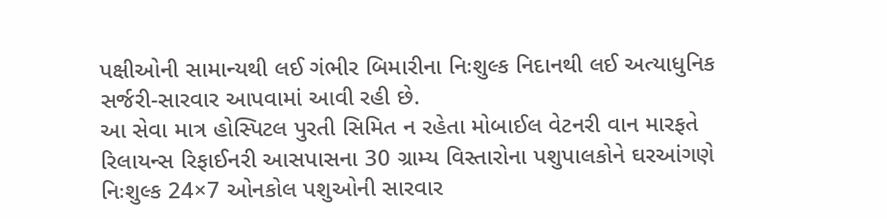પક્ષીઓની સામાન્યથી લઈ ગંભીર બિમારીના નિઃશુલ્ક નિદાનથી લઈ અત્યાધુનિક સર્જરી-સારવાર આપવામાં આવી રહી છે.
આ સેવા માત્ર હોસ્પિટલ પુરતી સિમિત ન રહેતા મોબાઈલ વેટનરી વાન મારફતે રિલાયન્સ રિફાઈનરી આસપાસના 30 ગ્રામ્ય વિસ્તારોના પશુપાલકોને ઘરઆંગણે નિઃશુલ્ક 24×7 ઓનકોલ પશુઓની સારવાર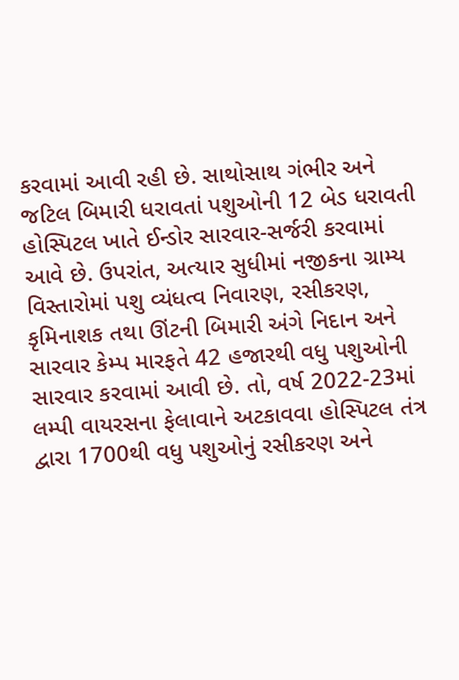કરવામાં આવી રહી છે. સાથોસાથ ગંભીર અને જટિલ બિમારી ધરાવતાં પશુઓની 12 બેડ ધરાવતી હોસ્પિટલ ખાતે ઈન્ડોર સારવાર-સર્જરી કરવામાં આવે છે. ઉપરાંત, અત્યાર સુધીમાં નજીકના ગ્રામ્ય વિસ્તારોમાં પશુ વ્યંધત્વ નિવારણ, રસીકરણ, કૃમિનાશક તથા ઊંટની બિમારી અંગે નિદાન અને સારવાર કેમ્પ મારફતે 42 હજારથી વધુ પશુઓની સારવાર કરવામાં આવી છે. તો, વર્ષ 2022-23માં લમ્પી વાયરસના ફેલાવાને અટકાવવા હોસ્પિટલ તંત્ર દ્વારા 1700થી વધુ પશુઓનું રસીકરણ અને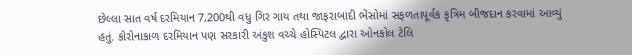છેલ્લા સાત વર્ષ દરમિયાન 7,200થી વધુ ગિર ગાય તથા જાફરાબાદી ભેંસોમાં સફળતાપૂર્વક કૃત્રિમ બીજદાન કરવામાં આવ્યું હતું. કોરોનાકાળ દરમિયાન પણ સરકારી અંકુશ વચ્ચે હોસ્પિટલ દ્વારા ઓનકોલ ટેલિ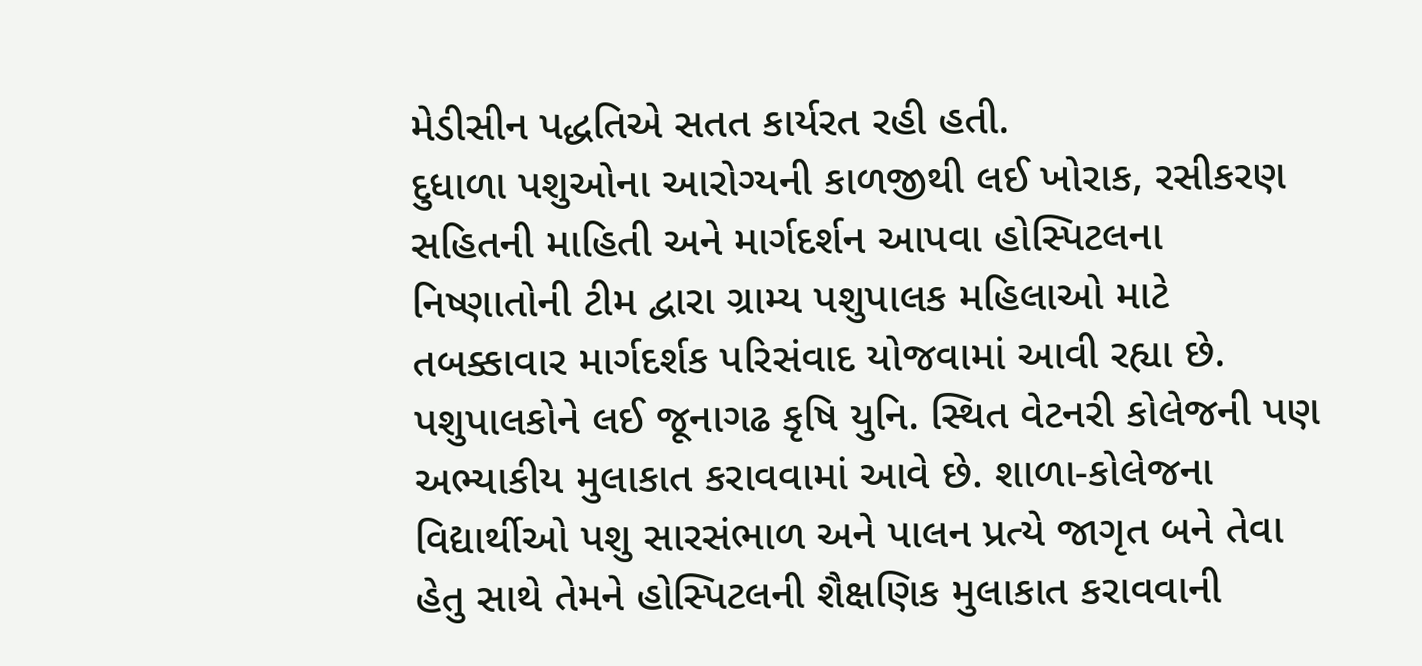મેડીસીન પદ્ધતિએ સતત કાર્યરત રહી હતી.
દુધાળા પશુઓના આરોગ્યની કાળજીથી લઈ ખોરાક, રસીકરણ સહિતની માહિતી અને માર્ગદર્શન આપવા હોસ્પિટલના નિષ્ણાતોની ટીમ દ્વારા ગ્રામ્ય પશુપાલક મહિલાઓ માટે તબક્કાવાર માર્ગદર્શક પરિસંવાદ યોજવામાં આવી રહ્યા છે. પશુપાલકોને લઈ જૂનાગઢ કૃષિ યુનિ. સ્થિત વેટનરી કોલેજની પણ અભ્યાકીય મુલાકાત કરાવવામાં આવે છે. શાળા-કોલેજના વિદ્યાર્થીઓ પશુ સારસંભાળ અને પાલન પ્રત્યે જાગૃત બને તેવા હેતુ સાથે તેમને હોસ્પિટલની શૈક્ષણિક મુલાકાત કરાવવાની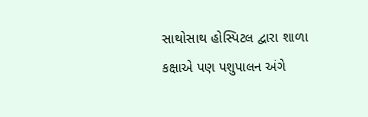સાથોસાથ હોસ્પિટલ દ્વારા શાળા કક્ષાએ પણ પશુપાલન અંગે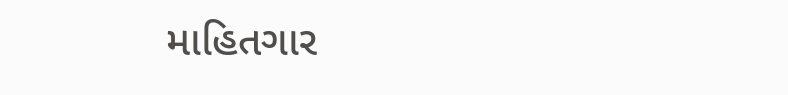માહિતગાર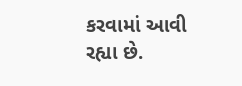કરવામાં આવી રહ્યા છે.